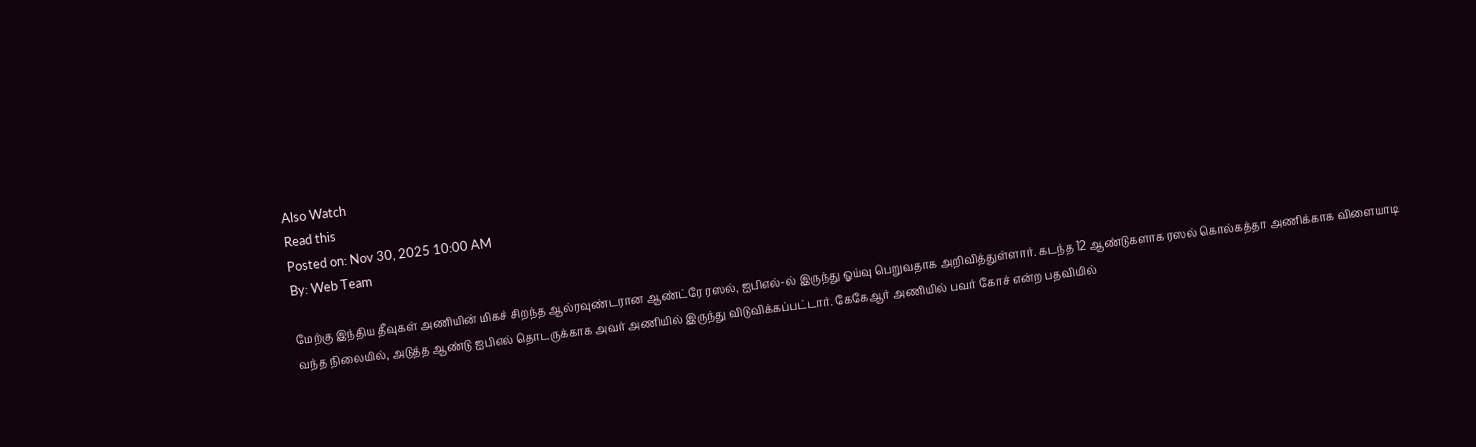Also Watch
Read this
Posted on: Nov 30, 2025 10:00 AM
By: Web Team

மேற்கு இந்திய தீவுகள் அணியின் மிகச் சிறந்த ஆல்ரவுண்டரான ஆண்ட்ரே ரஸல், ஐபிஎல்-ல் இருந்து ஓய்வு பெறுவதாக அறிவித்துள்ளார். கடந்த 12 ஆண்டுகளாக ரஸல் கொல்கத்தா அணிக்காக விளையாடி வந்த நிலையில், அடுத்த ஆண்டு ஐபிஎல் தொடருக்காக அவர் அணியில் இருந்து விடுவிக்கப்பட்டார். கேகேஆர் அணியில் பவர் கோச் என்ற பதவியில்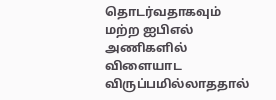தொடர்வதாகவும் மற்ற ஐபிஎல் அணிகளில் விளையாட விருப்பமில்லாததால்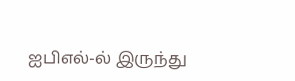ஐபிஎல்-ல் இருந்து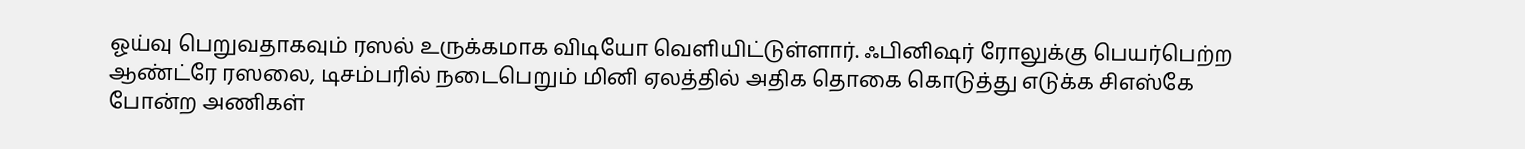ஓய்வு பெறுவதாகவும் ரஸல் உருக்கமாக விடியோ வெளியிட்டுள்ளார். ஃபினிஷர் ரோலுக்கு பெயர்பெற்ற ஆண்ட்ரே ரஸலை, டிசம்பரில் நடைபெறும் மினி ஏலத்தில் அதிக தொகை கொடுத்து எடுக்க சிஎஸ்கே போன்ற அணிகள்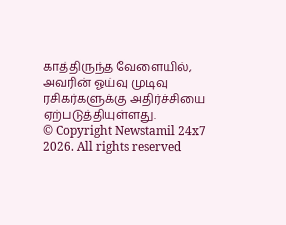காத்திருந்த வேளையில், அவரின் ஓய்வு முடிவு ரசிகர்களுக்கு அதிர்ச்சியை ஏற்படுத்தியுள்ளது.
© Copyright Newstamil 24x7 2026. All rights reserved